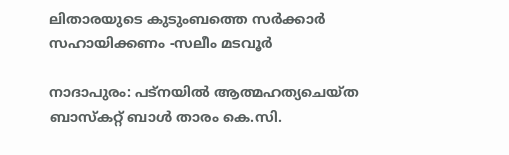ലിതാരയുടെ കുടുംബത്തെ സർക്കാർ സഹായിക്കണം -സലീം മടവൂർ

നാദാപുരം: പട്നയിൽ ആത്മഹത്യചെയ്ത ബാസ്കറ്റ് ബാൾ താരം കെ.സി.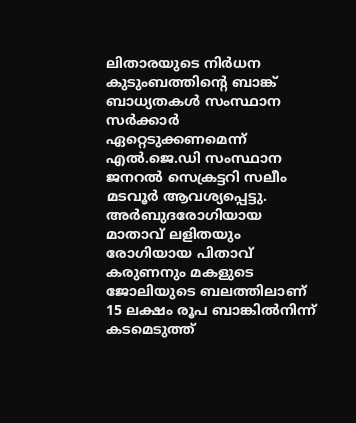ലിതാരയുടെ നിർധന കുടുംബത്തിന്റെ ബാങ്ക് ബാധ്യതകൾ സംസ്ഥാന സർക്കാർ ഏറ്റെടുക്കണമെന്ന് എൽ.ജെ.ഡി സംസ്ഥാന ജനറൽ സെക്രട്ടറി സലീം മടവൂർ ആവശ്യപ്പെട്ടു. അർബുദരോഗിയായ മാതാവ് ലളിതയും രോഗിയായ പിതാവ് കരുണനും മകളുടെ ജോലിയുടെ ബലത്തിലാണ് 15 ലക്ഷം രൂപ ബാങ്കിൽനിന്ന് കടമെടുത്ത്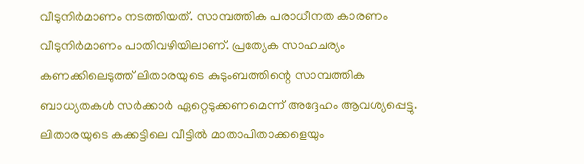വീടുനിർമാണം നടത്തിയത്. സാമ്പത്തിക പരാധീനത കാരണം വീടുനിർമാണം പാതിവഴിയിലാണ്. പ്രത്യേക സാഹചര്യം കണക്കിലെടുത്ത് ലിതാരയുടെ കുടുംബത്തിന്റെ സാമ്പത്തിക ബാധ്യതകൾ സർക്കാർ ഏറ്റെടുക്കണമെന്ന് അദ്ദേഹം ആവശ്യപ്പെട്ടു. ലിതാരയുടെ കക്കട്ടിലെ വീട്ടിൽ മാതാപിതാക്കളെയും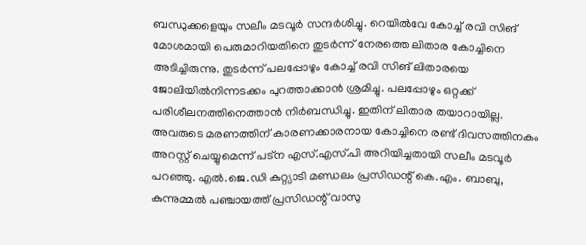ബന്ധുക്കളെയും സലീം മടവൂർ സന്ദർശിച്ചു. റെയിൽവേ കോച്ച് രവി സിങ് മോശമായി പെരുമാറിയതിനെ തുടർന്ന് നേരത്തെ ലിതാര കോച്ചിനെ അടിച്ചിരുന്നു. തുടർന്ന് പലപ്പോഴും കോച്ച് രവി സിങ് ലിതാരയെ ജോലിയിൽനിന്നടക്കം പുറത്താക്കാൻ ശ്രമിച്ചു. പലപ്പോഴും ഒറ്റക്ക് പരിശീലനത്തിനെത്താൻ നിർബന്ധിച്ചു. ഇതിന് ലിതാര തയാറായില്ല. അവരുടെ മരണത്തിന് കാരണക്കാരനായ കോച്ചിനെ രണ്ട് ദിവസത്തിനകം അറസ്റ്റ് ചെയ്യുമെന്ന് പട്ന എസ്.എസ്.പി അറിയിച്ചതായി സലീം മടവൂർ പറഞ്ഞു. എൽ.ജെ.ഡി കുറ്റ്യാടി മണ്ഡലം പ്രസിഡന്റ് കെ.എം. ബാബു, കുന്നുമ്മൽ പഞ്ചായത്ത് പ്രസിഡന്റ് വാസു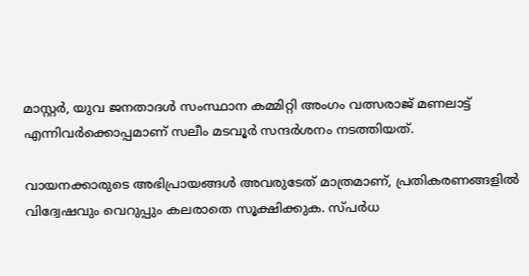മാസ്റ്റർ, യുവ ജനതാദൾ സംസ്ഥാന കമ്മിറ്റി അംഗം വത്സരാജ് മണലാട്ട് എന്നിവർക്കൊപ്പമാണ് സലീം മടവൂർ സന്ദർശനം നടത്തിയത്.

വായനക്കാരുടെ അഭിപ്രായങ്ങള്‍ അവരുടേത് മാത്രമാണ്, പ്രതികരണങ്ങളിൽ വിദ്വേഷവും വെറുപ്പും കലരാതെ സൂക്ഷിക്കുക. സ്പർധ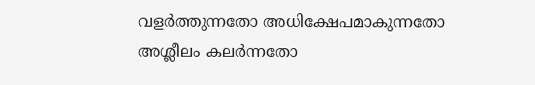വളർത്തുന്നതോ അധിക്ഷേപമാകുന്നതോ അശ്ലീലം കലർന്നതോ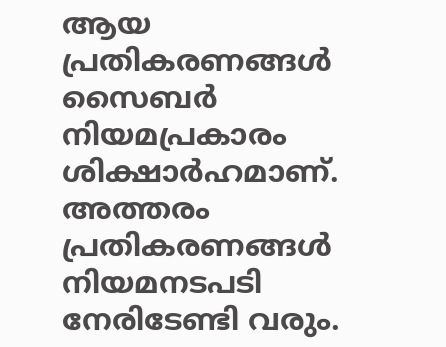ആയ പ്രതികരണങ്ങൾ സൈബർ നിയമപ്രകാരം ശിക്ഷാർഹമാണ്. അത്തരം പ്രതികരണങ്ങൾ നിയമനടപടി നേരിടേണ്ടി വരും.